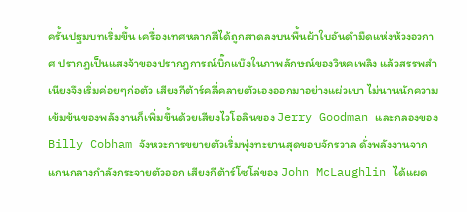ครั้นปฐมบทเริ่มขึ้น เครื่องเทศหลากสีได้ถูกสาดลงบนพื้นผ้าใบอันดำมืดแห่งห้วงอวกาศ ปรากฎเป็นแสงจ้าของปรากฎการณ์บิ๊กแบ๊งในภาพลักษณ์ของวิหคเพลิง แล้วสรรพสำเนียงจึงเริ่มค่อยๆก่อตัว เสียงกีต้าร์คลี่คลายตัวเองออกมาอย่างแผ่วเบา ไม่นานนักความเข้มข้นของพลังงานก็เพิ่มขึ้นด้วยเสียงไวโอลินของ Jerry Goodman และกลองของ Billy Cobham จังหวะการขยายตัวเริ่มพุ่งทะยานสุดขอบจักรวาล ดั่งพลังงานจากแกนกลางกำลังกระจายตัวออก เสียงกีต้าร์โซโล่ของ John McLaughlin ได้แผด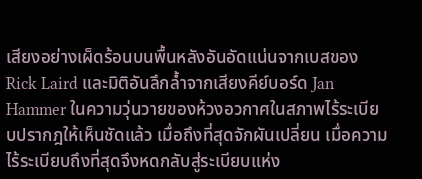เสียงอย่างเผ็ดร้อนบนพื้นหลังอันอัดแน่นจากเบสของ Rick Laird และมิติอันลึกล้ำจากเสียงคีย์บอร์ด Jan Hammer ในความวุ่นวายของห้วงอวกาศในสภาพไร้ระเบียบปรากฎให้เห็นชัดแล้ว เมื่อถึงที่สุดจักผันเปลี่ยน เมื่อความไร้ระเบียบถึงที่สุดจึงหดกลับสู่ระเบียบแห่ง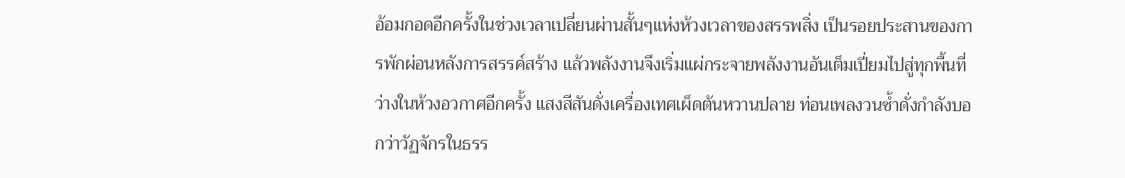อ้อมกอดอีกครั้งในช่วงเวลาเปลี่ยนผ่านสั้นๆแห่งห้วงเวลาของสรรพสิ่ง เป็นรอยประสานของการพักผ่อนหลังการสรรค์สร้าง แล้วพลังงานจึงเริ่มแผ่กระจายพลังงานอันเต็มเปี่ยมไปสู่ทุกพื้นที่ว่างในห้วงอวกาศอีกครั้ง แสงสีสันดั่งเครื่องเทศเผ็ดต้นหวานปลาย ท่อนเพลงวนซ้ำดั่งกำลังบอกว่าวัฏจักรในธรร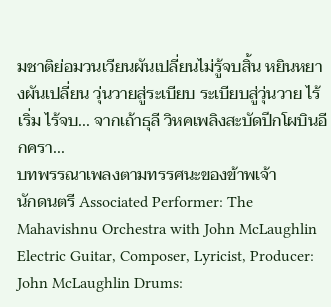มชาติย่อมวนเวียนผันเปลี่ยนไม่รู้จบสิ้น หยินหยางผันเปลี่ยน วุ่นวายสู่ระเบียบ ระเบียบสู่วุ่นวาย ไร้เริ่ม ไร้จบ... จากเถ้าธุลี วิหคเพลิงสะบัดปีกโผบินอีกครา...
บทพรรณาเพลงตามทรรศนะของข้าพเจ้า
นักดนตรี Associated Performer: The Mahavishnu Orchestra with John McLaughlin Electric Guitar, Composer, Lyricist, Producer: John McLaughlin Drums: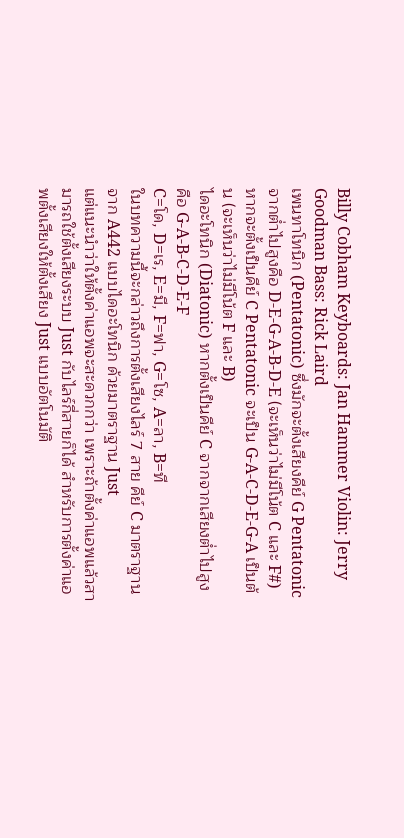Billy Cobham Keyboards: Jan Hammer Violin: Jerry Goodman Bass: Rick Laird
เพนทาโทนิก (Pentatonic) ซึ่งมักจะตั้งเสียงคีย์ G Pentatonic จากต่ำไปสูงคือ D-E-G-A-B-D-E (จะเห็นว่าไม่มีโน้ต C และ F#) หากจะตั้งเป็นคีย์ C Pentatonic จะเป็น G-A-C-D-E-G-A เป็นต้น (จะเห็นว่าไม่มีโน้ต F และ B)
ไดอะโทนิก (Diatonic) หากตั้งเป็นคีย์ C จากจากเสียงต่ำไปสูง คือ G-A-B-C-D-E-F
C=โด, D=เร, E=มี, F=ฟา, G=โซ, A=ลา, B=ที
ในบทความนี้จะกล่าวถึงการตั้งเสียงไลร์ 7 สาย คีย์ C มาตราฐาน จาก A442 แบบไดอะโทนิก ด้วยมาตราฐาน Just
แต่แนะนำว่าให้ตั้งค่าแอพจะสะดวกกว่า เพราะถ้าตั้งค่าแอพแล้วสามารถใช้ตั้งเสียงระบบ Just กับไลร์กี่สายก็ได้ สำหรับการตั้งค่าแอพตั้งเสียงให้ตั้งเสียง Just แบบอัตโนมัติ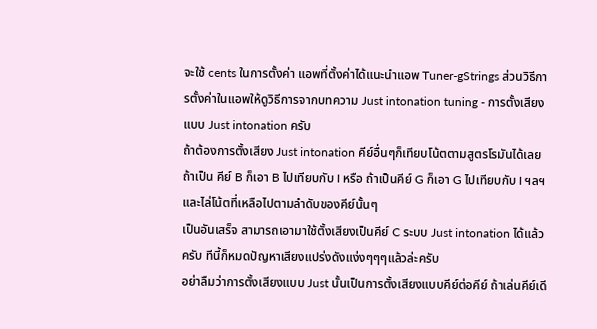จะใช้ cents ในการตั้งค่า แอพที่ตั้งค่าได้แนะนำแอพ Tuner-gStrings ส่วนวิธีการตั้งค่าในแอพให้ดูวิธีการจากบทความ Just intonation tuning - การตั้งเสียงแบบ Just intonation ครับ
ถ้าต้องการตั้งเสียง Just intonation คีย์อื่นๆก็เทียบโน้ตตามสูตรโรมันได้เลย ถ้าเป็น คีย์ B ก็เอา B ไปเทียบกับ I หรือ ถ้าเป็นคีย์ G ก็เอา G ไปเทียบกับ I ฯลฯ และไล่โน้ตที่เหลือไปตามลำดับของคีย์นั้นๆ
เป็นอันเสร็จ สามารถเอามาใช้ตั้งเสียงเป็นคีย์ C ระบบ Just intonation ได้แล้วครับ ทีนี้ก็หมดปัญหาเสียงแปร่งดังแง่งๆๆๆแล้วล่ะครับ
อย่าลืมว่าการตั้งเสียงแบบ Just นั้นเป็นการตั้งเสียงแบบคีย์ต่อคีย์ ถ้าเล่นคีย์เดี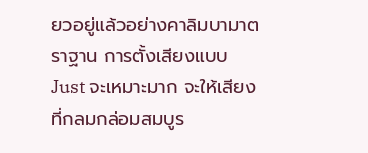ยวอยู่แล้วอย่างคาลิมบามาตราฐาน การตั้งเสียงแบบ Just จะเหมาะมาก จะให้เสียงที่กลมกล่อมสมบูร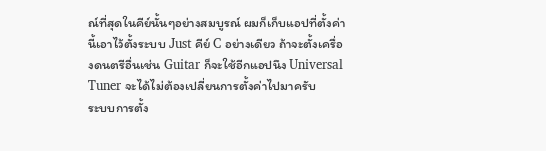ณ์ที่สุดในคีย์นั้นๆอย่างสมบูรณ์ ผมก็เก็บแอปที่ตั้งค่านี้เอาไว้ตั้งระบบ Just คีย์ C อย่างเดียว ถ้าจะตั้งเครื่องดนตรีอื่นเช่น Guitar ก็จะใช้อีกแอปนึง Universal Tuner จะได้ไม่ต้องเปลี่ยนการตั้งค่าไปมาครับ
ระบบการตั้ง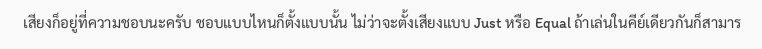เสียงก็อยู่ที่ความชอบนะครับ ชอบแบบไหนก็ตั้งแบบนั้น ไม่ว่าจะตั้งเสียงแบบ Just หรือ Equal ถ้าเล่นในคีย์เดียวกันก็สามาร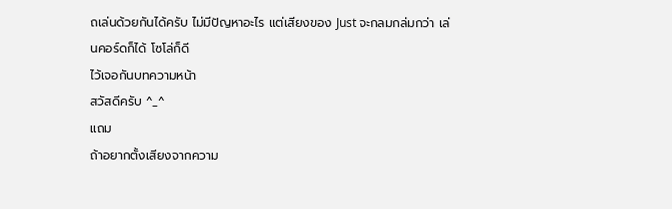ถเล่นด้วยกันได้ครับ ไม่มีปัญหาอะไร แต่เสียงของ Just จะกลมกล่มกว่า เล่นคอร์ดก็ได้ โซโล่ก็ดี
ไว้เจอกันบทความหน้า
สวัสดีครับ ^_^
แถม
ถ้าอยากตั้งเสียงจากความ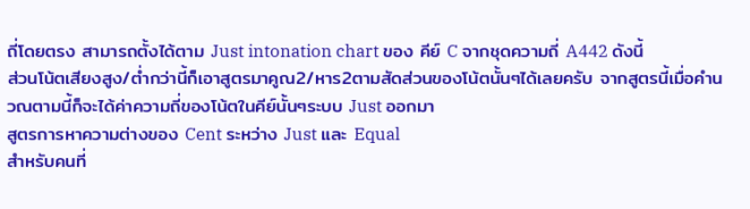ถี่โดยตรง สามารถตั้งได้ตาม Just intonation chart ของ คีย์ C จากชุดความถี่ A442 ดังนี้
ส่วนโน้ตเสียงสูง/ต่ำกว่านี้ก็เอาสูตรมาคูณ2/หาร2ตามสัดส่วนของโน้ตนั้นๆได้เลยครับ จากสูตรนี้เมื่อคำนวณตามนี้ก็จะได้ค่าความถี่ของโน้ตในคีย์นั้นๆระบบ Just ออกมา
สูตรการหาความต่างของ Cent ระหว่าง Just และ Equal
สำหรับคนที่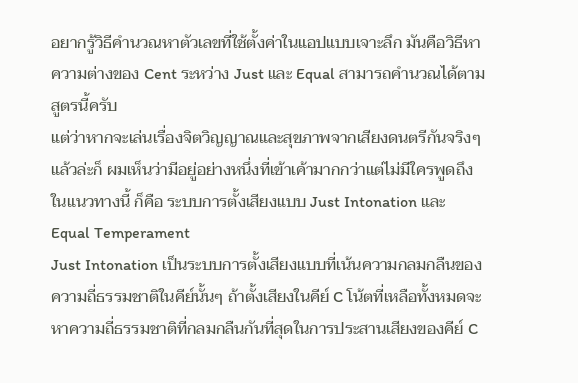อยากรู้วิธีคำนวณหาตัวเลขที่ใช้ตั้งค่าในแอปแบบเจาะลึก มันคือวิธีหาความต่างของ Cent ระหว่าง Just และ Equal สามารถคำนวณได้ตามสูตรนี้ครับ
แต่ว่าหากจะเล่นเรื่องจิตวิญญาณและสุขภาพจากเสียงดนตรีกันจริงๆแล้วล่ะก็ ผมเห็นว่ามีอยู่อย่างหนึ่งที่เข้าเค้ามากกว่าแต่ไม่มีใครพูดถึงในแนวทางนี้ ก็คือ ระบบการตั้งเสียงแบบ Just Intonation และ Equal Temperament
Just Intonation เป็นระบบการตั้งเสียงแบบที่เน้นความกลมกลืนของความถี่ธรรมชาติในคีย์นั้นๆ ถ้าตั้งเสียงในคีย์ C โน้ตที่เหลือทั้งหมดจะหาความถี่ธรรมชาติที่กลมกลืนกันที่สุดในการประสานเสียงของคีย์ C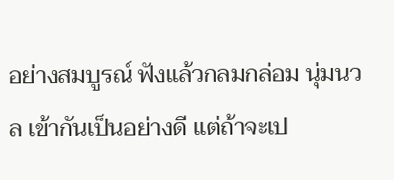อย่างสมบูรณ์ ฟังแล้วกลมกล่อม นุ่มนวล เข้ากันเป็นอย่างดี แต่ถ้าจะเป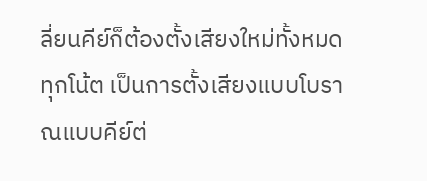ลี่ยนคีย์ก็ต้องตั้งเสียงใหม่ทั้งหมดทุกโน้ต เป็นการตั้งเสียงแบบโบราณแบบคีย์ต่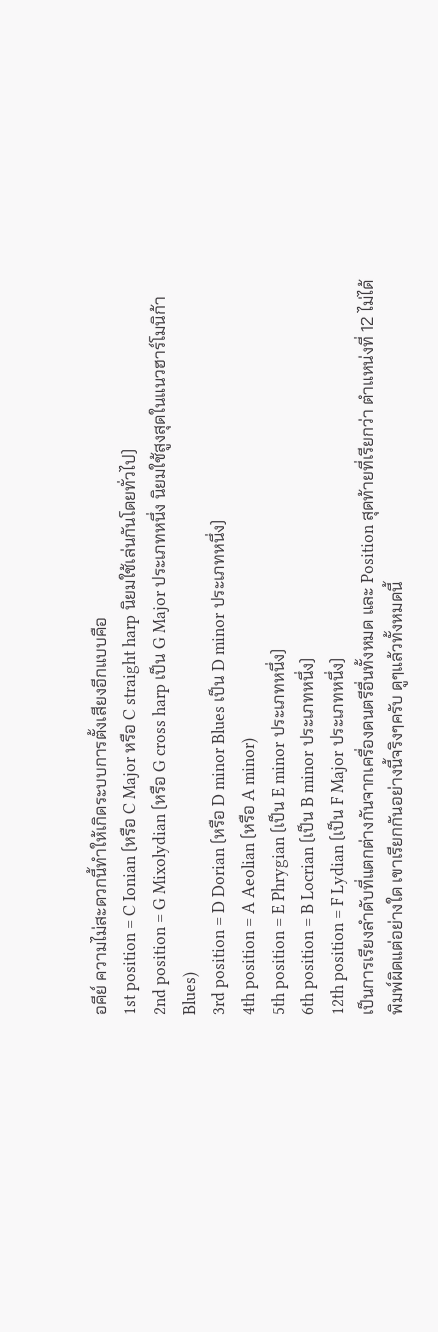อคีย์ ความไม่สะดวกนี้ทำให้เกิดระบบการตั้งเสียงอีกแบบคือ
1st position = C Ionian (หรือ C Major หรือ C straight harp นิยมใช้เล่นกันโดยทั่วไป)
2nd position = G Mixolydian (หรือ G cross harp เป็น G Major ประเภทหนึ่ง นิยมใช้สูงสุดในแนวฮาร์โมนิก้า Blues)
3rd position = D Dorian (หรือ D minor Blues เป็น D minor ประเภทหนึ่ง)
4th position = A Aeolian (หรือ A minor)
5th position = E Phrygian (เป็น E minor ประเภทหนึ่ง)
6th position = B Locrian (เป็น B minor ประเภทหนึ่ง)
12th position = F Lydian (เป็น F Major ประเภทหนึ่ง)
เป็นการเรียงลำดับที่แตกต่างกันจากเครื่องดนตรีอื่นทั้งหมด และ Position สุดท้ายที่เรียกว่า ตำแหน่งที่ 12 ไม่ได้พิมพ์ผิดแต่อย่างใด เขาเรียกกันอย่างนี้จริงๆครับ ดูๆแล้วทั้งหมดนี้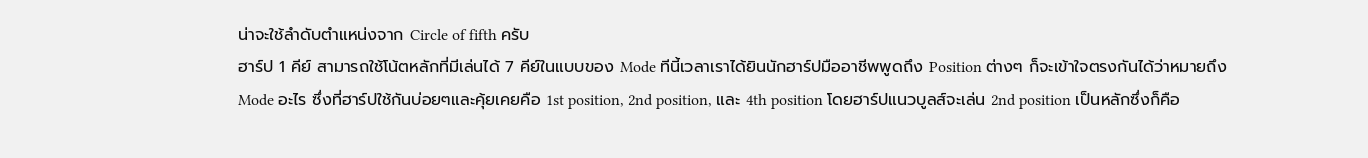น่าจะใช้ลำดับตำแหน่งจาก Circle of fifth ครับ
ฮาร์ป 1 คีย์ สามารถใช้โน้ตหลักที่มีเล่นได้ 7 คีย์ในแบบของ Mode ทีนี้เวลาเราได้ยินนักฮาร์ปมืออาชีพพูดถึง Position ต่างๆ ก็จะเข้าใจตรงกันได้ว่าหมายถึง Mode อะไร ซึ่งที่ฮาร์ปใช้กันบ่อยๆและคุ้ยเคยคือ 1st position, 2nd position, และ 4th position โดยฮาร์ปแนวบูลส์จะเล่น 2nd position เป็นหลักซึ่งก็คือ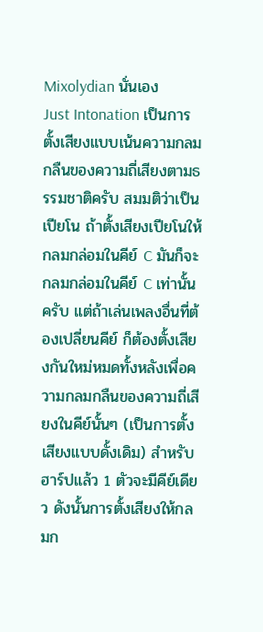Mixolydian นั่นเอง
Just Intonation เป็นการตั้งเสียงแบบเน้นความกลมกลืนของความถี่เสียงตามธรรมชาติครับ สมมติว่าเป็นเปียโน ถ้าตั้งเสียงเปียโนให้กลมกล่อมในคีย์ C มันก็จะกลมกล่อมในคีย์ C เท่านั้นครับ แต่ถ้าเล่นเพลงอื่นที่ต้องเปลี่ยนคีย์ ก็ต้องตั้งเสียงกันใหม่หมดทั้งหลังเพื่อความกลมกลืนของความถี่เสียงในคีย์นั้นๆ (เป็นการตั้งเสียงแบบดั้งเดิม) สำหรับฮาร์ปแล้ว 1 ตัวจะมีคีย์เดียว ดังนั้นการตั้งเสียงให้กลมก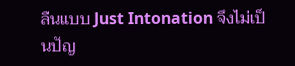ลืนแบบ Just Intonation จึงไม่เป็นปัญ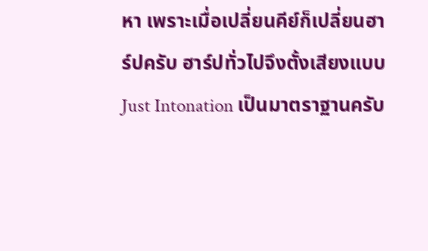หา เพราะเมื่อเปลี่ยนคีย์ก็เปลี่ยนฮาร์ปครับ ฮาร์ปทั่วไปจึงตั้งเสียงแบบ Just Intonation เป็นมาตราฐานครับ